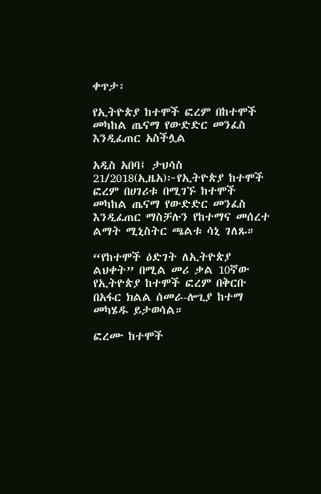ቀጥታ፡

የኢትዮጵያ ከተሞች ፎረም በከተሞች መካከል ጤናማ የውድድር መንፈስ እንዲፈጠር አስችሏል

አዲስ አበባ፤ ታህሳስ 21/2018(ኢዜአ)፦የኢትዮጵያ ከተሞች ፎረም በሀገሪቱ በሚገኙ ከተሞች መካከል ጤናማ የውድድር መንፈስ እንዲፈጠር ማስቻሉን የከተማና መሰረተ ልማት ሚኒስትር ጫልቱ ሳኒ ገለጹ።

“የከተሞች ዕድገት ለኢትዮጵያ ልህቀት” በሚል መሪ ቃል 10ኛው የኢትዮጵያ ከተሞች ፎረም በቅርቡ በአፋር ክልል ሰመራ-ሎጊያ ከተማ መካሄዱ ይታወሳል።

ፎረሙ ከተሞች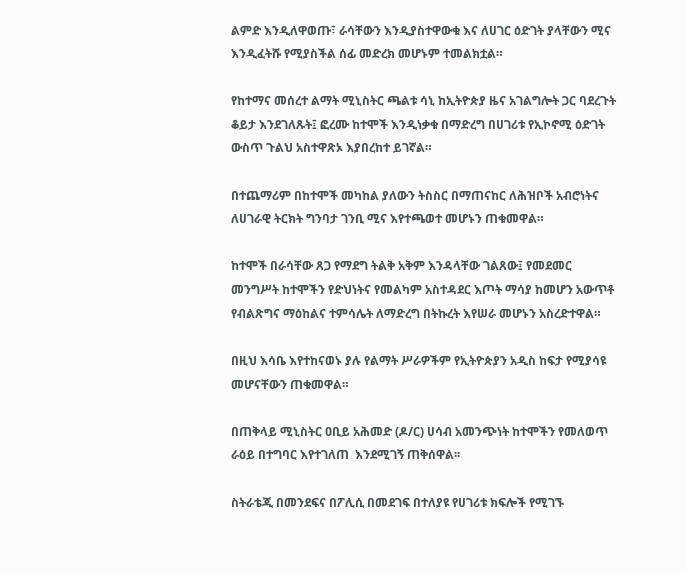ልምድ እንዲለዋወጡ፣ ራሳቸውን እንዲያስተዋውቁ እና ለሀገር ዕድገት ያላቸውን ሚና እንዲፈትሹ የሚያስችል ሰፊ መድረክ መሆኑም ተመልክቷል።

የከተማና መሰረተ ልማት ሚኒስትር ጫልቱ ሳኒ ከኢትዮጵያ ዜና አገልግሎት ጋር ባደረጉት ቆይታ እንደገለጹት፤ ፎረሙ ከተሞች እንዲነቃቁ በማድረግ በሀገሪቱ የኢኮኖሚ ዕድገት ውስጥ ጉልህ አስተዋጽኦ እያበረከተ ይገኛል።

በተጨማሪም በከተሞች መካከል ያለውን ትስስር በማጠናከር ለሕዝቦች አብሮነትና ለሀገራዊ ትርክት ግንባታ ገንቢ ሚና እየተጫወተ መሆኑን ጠቁመዋል።

ከተሞች በራሳቸው ጸጋ የማደግ ትልቅ አቅም እንዳላቸው ገልጸው፤ የመደመር መንግሥት ከተሞችን የድህነትና የመልካም አስተዳደር እጦት ማሳያ ከመሆን አውጥቶ የብልጽግና ማዕከልና ተምሳሌት ለማድረግ በትኩረት እየሠራ መሆኑን አስረድተዋል።

በዚህ እሳቤ እየተከናወኑ ያሉ የልማት ሥራዎችም የኢትዮጵያን አዲስ ከፍታ የሚያሳዩ መሆናቸውን ጠቁመዋል።

በጠቅላይ ሚኒስትር ዐቢይ አሕመድ (ዶ/ር) ሀሳብ አመንጭነት ከተሞችን የመለወጥ ራዕይ በተግባር እየተገለጠ  እንደሚገኝ ጠቅሰዋል፡፡

ስትራቴጂ በመንደፍና በፖሊሲ በመደገፍ በተለያዩ የሀገሪቱ ክፍሎች የሚገኙ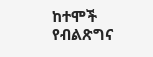ከተሞች የብልጽግና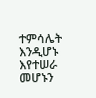ተምሳሌት እንዲሆኑ እየተሠራ መሆኑን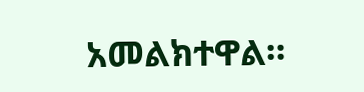አመልክተዋል።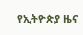የኢትዮጵያ ዜና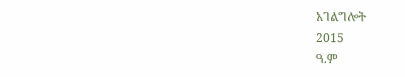አገልግሎት
2015
ዓ.ም